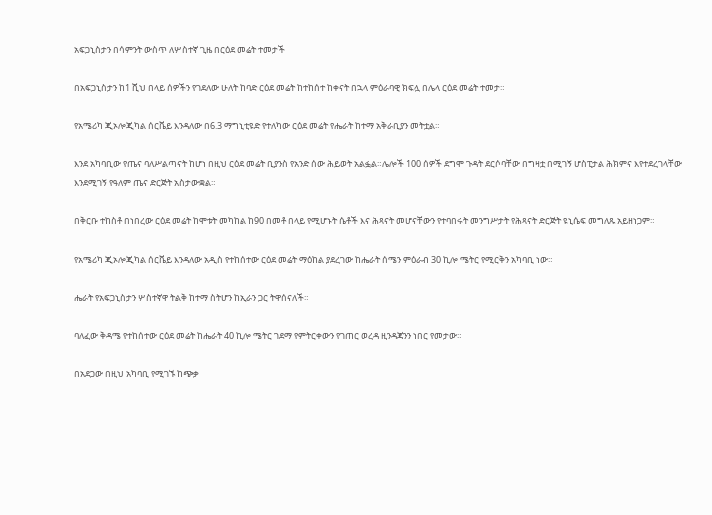አፍጋኒስታን በሳምንት ውስጥ ለሦስተኛ ጊዜ በርዕደ መሬት ተመታች

በአፍጋኒስታን ከ1 ሺህ በላይ ሰዎችን የገደለው ሁለት ከባድ ርዕደ መሬት ከተከሰተ ከቀናት በኋላ ምዕራባዊ ክፍሏ በሌላ ርዕደ መሬት ተመታ።

የአሜሪካ ጂኦሎጂካል ሰርቬይ እንዳለው በ6.3 ማግኒቲዩድ የተለካው ርዕደ መሬት የሔራት ከተማ አቅራቢያን መትቷል።

እንደ አካባቢው የጤና ባለሥልጣናት ከሆነ በዚህ ርዕደ መሬት ቢያንስ የአንድ ሰው ሕይወት አልፏል።ሌሎች 100 ሰዎች ደግሞ ጉዳት ደርሶባቸው በግዛቷ በሚገኝ ሆስፒታል ሕክምና እየተደረገላቸው እንደሚገኝ የዓለም ጤና ድርጅት አስታውቋል።

በቅርቡ ተከስቶ በነበረው ርዕደ መሬት ከሞቱት መካከል ከ90 በመቶ በላይ የሚሆኑት ሴቶች እና ሕጻናት መሆናቸውን የተባበሩት መንግሥታት የሕጻናት ድርጅት ዩኒሴፍ መግለጹ አይዘነጋም።

የአሜሪካ ጂኦሎጂካል ሰርቬይ እንዳለው አዲስ የተከሰተው ርዕደ መሬት ማዕከል ያደረገው ከሔራት ሰሜን ምዕራብ 30 ኪሎ ሜትር የሚርቅን አካባቢ ነው።

ሔራት የአፍጋኒስታን ሦስተኛዋ ትልቅ ከተማ ስትሆን ከኢራን ጋር ትዋሰናለች።

ባለፈው ቅዳሜ የተከሰተው ርዕደ መሬት ከሔራት 40 ኪሎ ሜትር ገደማ የምትርቀውን የገጠር ወረዳ ዚንዳጃንን ነበር የመታው።

በአደጋው በዚህ አካባቢ የሚገኙ ከጭቃ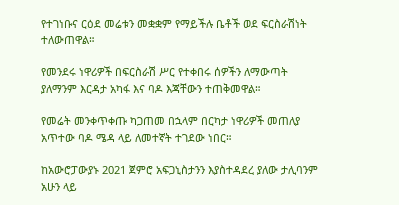የተገነቡና ርዕደ መሬቱን መቋቋም የማይችሉ ቤቶች ወደ ፍርስራሽነት ተለውጠዋል።

የመንደሩ ነዋሪዎች በፍርስራሽ ሥር የተቀበሩ ሰዎችን ለማውጣት ያለማንም እርዳታ አካፋ እና ባዶ እጃቸውን ተጠቅመዋል።

የመሬት መንቀጥቀጡ ካጋጠመ በኋላም በርካታ ነዋሪዎች መጠለያ አጥተው ባዶ ሜዳ ላይ ለመተኛት ተገደው ነበር።

ከአውሮፓውያኑ 2021 ጀምሮ አፍጋኒስታንን እያስተዳደረ ያለው ታሊባንም አሁን ላይ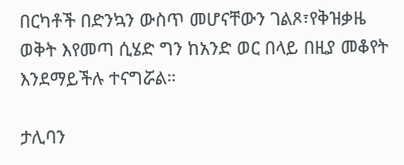በርካቶች በድንኳን ውስጥ መሆናቸውን ገልጾ፣የቅዝቃዜ ወቅት እየመጣ ሲሄድ ግን ከአንድ ወር በላይ በዚያ መቆየት እንደማይችሉ ተናግሯል።

ታሊባን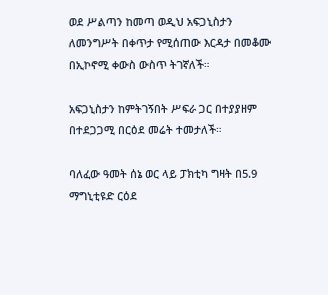ወደ ሥልጣን ከመጣ ወዲህ አፍጋኒስታን ለመንግሥት በቀጥታ የሚሰጠው እርዳታ በመቆሙ በኢኮኖሚ ቀውስ ውስጥ ትገኛለች።

አፍጋኒስታን ከምትገኝበት ሥፍራ ጋር በተያያዘም በተደጋጋሚ በርዕደ መሬት ተመታለች።

ባለፈው ዓመት ሰኔ ወር ላይ ፓክቲካ ግዛት በ5.9 ማግኒቲዩድ ርዕደ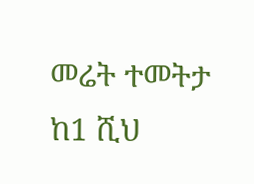መሬት ተመትታ ከ1 ሺህ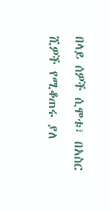በላይ ሰዎች ሲሞቱ፣ በአስር ሺዎች የሚቆጠሩ ያለ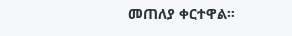መጠለያ ቀርተዋል።